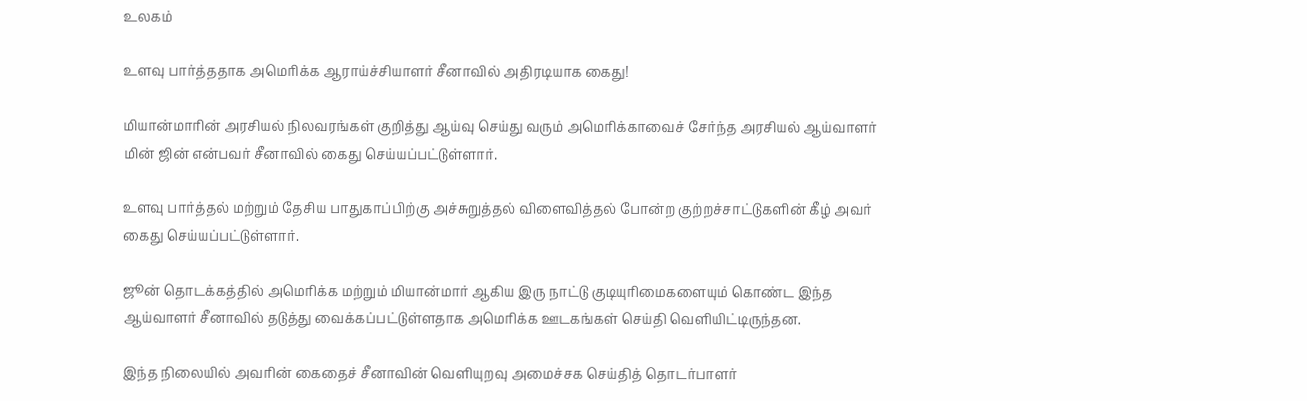உலகம்

உளவு பார்த்ததாக அமெரிக்க ஆராய்ச்சியாளர் சீனாவில் அதிரடியாக கைது!

மியான்மாரின் அரசியல் நிலவரங்கள் குறித்து ஆய்வு செய்து வரும் அமெரிக்காவைச் சேர்ந்த அரசியல் ஆய்வாளர் மின் ஜின் என்பவர் சீனாவில் கைது செய்யப்பட்டுள்ளார்.

உளவு பார்த்தல் மற்றும் தேசிய பாதுகாப்பிற்கு அச்சுறுத்தல் விளைவித்தல் போன்ற குற்றச்சாட்டுகளின் கீழ் அவர் கைது செய்யப்பட்டுள்ளார்.

ஜூன் தொடக்கத்தில் அமெரிக்க மற்றும் மியான்மார் ஆகிய இரு நாட்டு குடியுரிமைகளையும் கொண்ட இந்த ஆய்வாளர் சீனாவில் தடுத்து வைக்கப்பட்டுள்ளதாக அமெரிக்க ஊடகங்கள் செய்தி வெளியிட்டிருந்தன.

இந்த நிலையில் அவரின் கைதைச் சீனாவின் வெளியுறவு அமைச்சக செய்தித் தொடர்பாளர்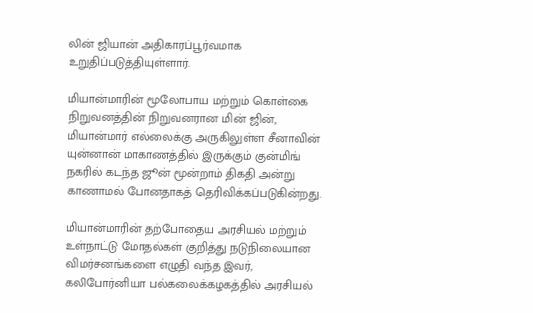லின் ஜியான் அதிகாரப்பூர்வமாக உறுதிப்படுத்தியுள்ளார்.

மியான்மாரின் மூலோபாய மற்றும் கொள்கை நிறுவனத்தின் நிறுவனரான மின் ஜின், மியான்மார் எல்லைக்கு அருகிலுள்ள சீனாவின் யுன்னான் மாகாணத்தில் இருக்கும் குன்மிங் நகரில் கடந்த ஜூன் மூன்றாம் திகதி அன்று காணாமல் போனதாகத் தெரிவிக்கப்படுகின்றது.

மியான்மாரின் தற்போதைய அரசியல் மற்றும் உள்நாட்டு மோதல்கள் குறித்து நடுநிலையான விமர்சனங்களை எழுதி வந்த இவர், கலிபோர்னியா பல்கலைக்கழகத்தில் அரசியல்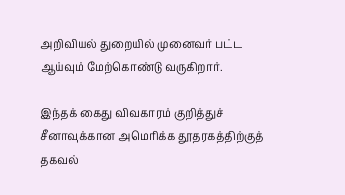அறிவியல் துறையில் முனைவர் பட்ட ஆய்வும் மேற்கொண்டு வருகிறார்.

இந்தக் கைது விவகாரம் குறித்துச் சீனாவுக்கான அமெரிக்க தூதரகத்திற்குத் தகவல்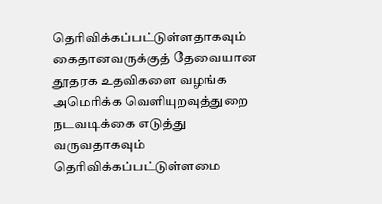தெரிவிக்கப்பட்டுள்ளதாகவும் கைதானவருக்குத் தேவையான தூதரக உதவிகளை வழங்க அமெரிக்க வெளியுறவுத்துறை நடவடிக்கை எடுத்து வருவதாகவும் தெரிவிக்கப்பட்டுள்ளமை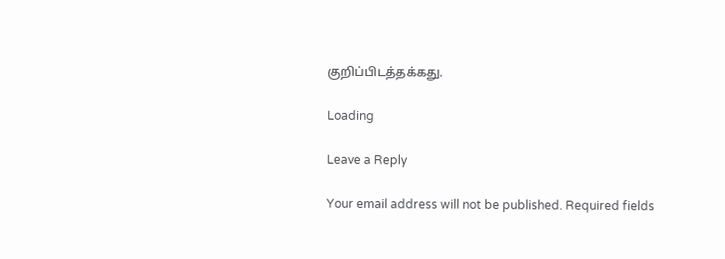குறிப்பிடத்தக்கது.

Loading

Leave a Reply

Your email address will not be published. Required fields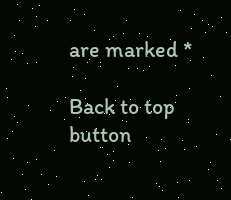are marked *

Back to top button